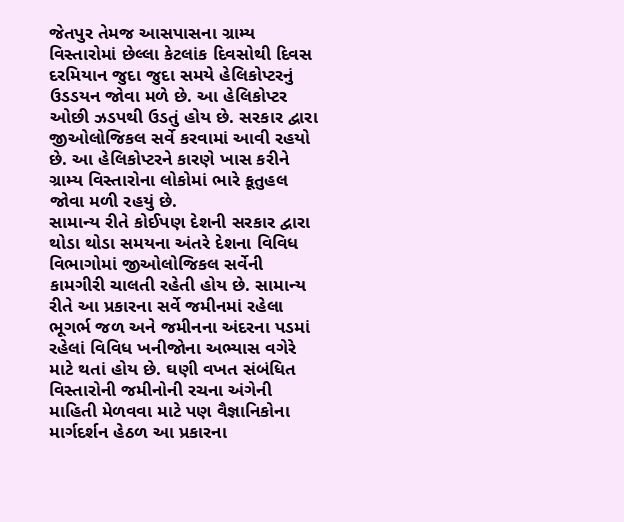જેતપુર તેમજ આસપાસના ગ્રામ્ય વિસ્તારોમાં છેલ્લા કેટલાંક દિવસોથી દિવસ દરમિયાન જુદા જુદા સમયે હેલિકોપ્ટરનું ઉડડયન જોવા મળે છે. આ હેલિકોપ્ટર ઓછી ઝડપથી ઉડતું હોય છે. સરકાર દ્વારા જીઓલોજિકલ સર્વે કરવામાં આવી રહયો છે. આ હેલિકોપ્ટરને કારણે ખાસ કરીને ગ્રામ્ય વિસ્તારોના લોકોમાં ભારે કૂતુહલ જોવા મળી રહયું છે.
સામાન્ય રીતે કોઈપણ દેશની સરકાર દ્વારા થોડા થોડા સમયના અંતરે દેશના વિવિધ વિભાગોમાં જીઓલોજિકલ સર્વેની કામગીરી ચાલતી રહેતી હોય છે. સામાન્ય રીતે આ પ્રકારના સર્વે જમીનમાં રહેલા ભૂગર્ભ જળ અને જમીનના અંદરના પડમાં રહેલાં વિવિધ ખનીજોના અભ્યાસ વગેરે માટે થતાં હોય છે. ઘણી વખત સંબંધિત વિસ્તારોની જમીનોની રચના અંગેની માહિતી મેળવવા માટે પણ વૈજ્ઞાનિકોના માર્ગદર્શન હેઠળ આ પ્રકારના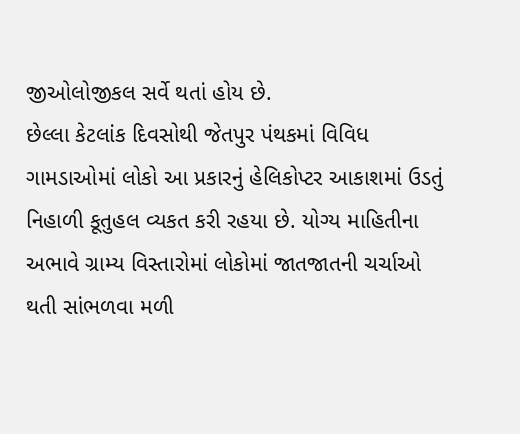જીઓલોજીકલ સર્વે થતાં હોય છે.
છેલ્લા કેટલાંક દિવસોથી જેતપુર પંથકમાં વિવિધ ગામડાઓમાં લોકો આ પ્રકારનું હેલિકોપ્ટર આકાશમાં ઉડતું નિહાળી કૂતુહલ વ્યકત કરી રહયા છે. યોગ્ય માહિતીના અભાવે ગ્રામ્ય વિસ્તારોમાં લોકોમાં જાતજાતની ચર્ચાઓ થતી સાંભળવા મળી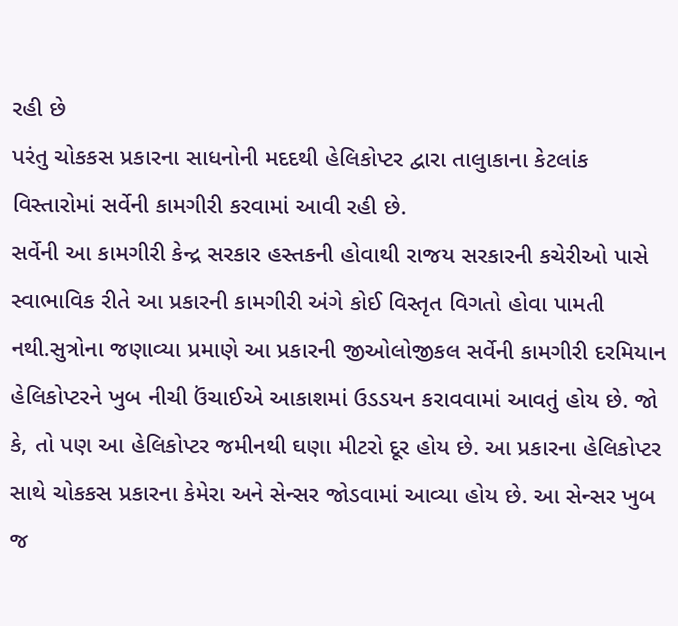રહી છે
પરંતુ ચોકકસ પ્રકારના સાધનોની મદદથી હેલિકોપ્ટર દ્વારા તાલુાકાના કેટલાંક વિસ્તારોમાં સર્વેની કામગીરી કરવામાં આવી રહી છે.
સર્વેની આ કામગીરી કેન્દ્ર સરકાર હસ્તકની હોવાથી રાજય સરકારની કચેરીઓ પાસે સ્વાભાવિક રીતે આ પ્રકારની કામગીરી અંગે કોઈ વિસ્તૃત વિગતો હોવા પામતી નથી.સુત્રોના જણાવ્યા પ્રમાણે આ પ્રકારની જીઓલોજીકલ સર્વેની કામગીરી દરમિયાન હેલિકોપ્ટરને ખુબ નીચી ઉંચાઈએ આકાશમાં ઉડડયન કરાવવામાં આવતું હોય છે. જો કે, તો પણ આ હેલિકોપ્ટર જમીનથી ઘણા મીટરો દૂર હોય છે. આ પ્રકારના હેલિકોપ્ટર સાથે ચોકકસ પ્રકારના કેમેરા અને સેન્સર જોડવામાં આવ્યા હોય છે. આ સેન્સર ખુબ જ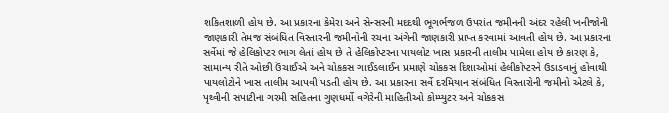શકિતશાળી હોય છે. આ પ્રકારના કેમેરા અને સેન્સરની મદદથી ભૂગર્ભજળ ઉપરાંત જમીનની અંદર રહેલી ખનીજોની જાણકારી તેમજ સંબંધિત વિસ્તારની જમીનોની રચના અંગેની જાણકારી પ્રાપ્ત કરવામાં આવતી હોય છે. આ પ્રકારના સર્વેમાં જે હેલિકોપ્ટર ભાગ લેતાં હોય છે તે હેલિકોપ્ટરના પાયલોટ ખાસ પ્રકારની તાલીમ પામેલા હોય છે કારણ કે, સામાન્ય રીતે ઓછી ઉંચાઈએ અને ચોકકસ ગાઈડલાઈન પ્રમાણે ચોકકસ દિશાઓમાં હેલીકોપ્ટરને ઉડાડવાનું હોવાથી પાયલોટોને ખાસ તાલીમ આપવી પડતી હોય છે. આ પ્રકારના સર્વે દરમિયાન સંબંધિત વિસ્તારોની જમીનો એટલે કે, પૃથ્વીની સપાટીના ગરમી સહિતના ગુણધર્મો વગેરેની માહિતીઓ કોમ્પ્યુટર અને ચોકકસ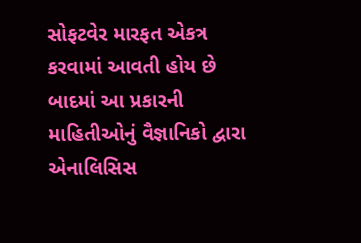સોફટવેર મારફત એકત્ર કરવામાં આવતી હોય છે બાદમાં આ પ્રકારની માહિતીઓનું વૈજ્ઞાનિકો દ્વારા એનાલિસિસ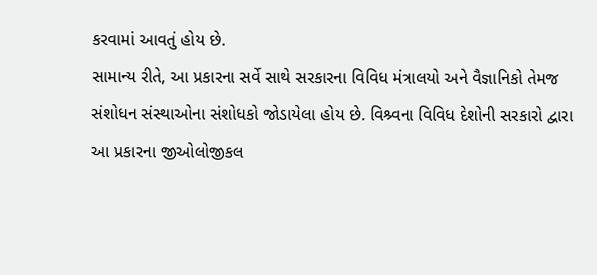કરવામાં આવતું હોય છે.
સામાન્ય રીતે, આ પ્રકારના સર્વે સાથે સરકારના વિવિધ મંત્રાલયો અને વૈજ્ઞાનિકો તેમજ સંશોધન સંસ્થાઓના સંશોધકો જોડાયેલા હોય છે. વિશ્ર્વના વિવિધ દેશોની સરકારો દ્વારા આ પ્રકારના જીઓલોજીકલ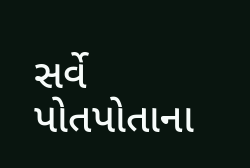સર્વે પોતપોતાના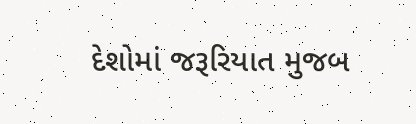દેશોમાં જરૂરિયાત મુજબ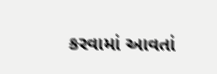કરવામાં આવતાં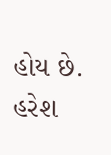હોય છે.
હરેશ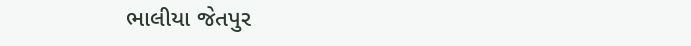ભાલીયા જેતપુર